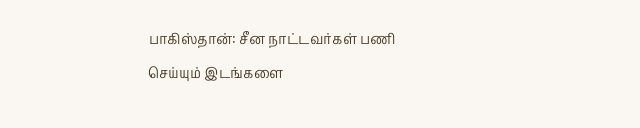பாகிஸ்தான்: சீன நாட்டவர்கள் பணி செய்யும் இடங்களை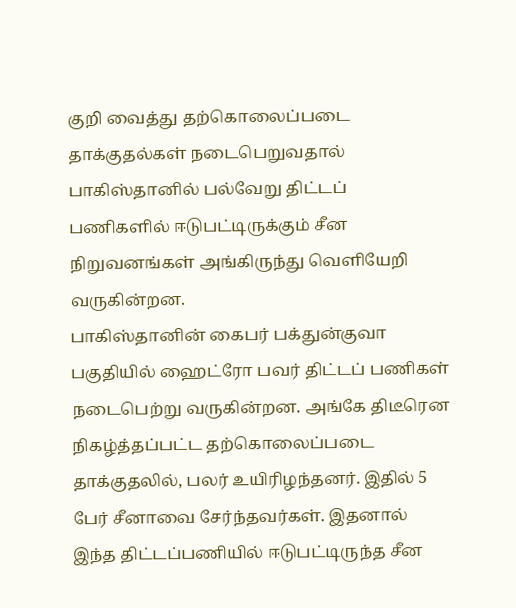குறி வைத்து தற்கொலைப்படை தாக்குதல்கள் நடைபெறுவதால் பாகிஸ்தானில் பல்வேறு திட்டப் பணிகளில் ஈடுபட்டிருக்கும் சீன நிறுவனங்கள் அங்கிருந்து வெளியேறி வருகின்றன.
பாகிஸ்தானின் கைபர் பக்துன்குவா பகுதியில் ஹைட்ரோ பவர் திட்டப் பணிகள் நடைபெற்று வருகின்றன. அங்கே திடீரென நிகழ்த்தப்பட்ட தற்கொலைப்படை தாக்குதலில், பலர் உயிரிழந்தனர். இதில் 5 பேர் சீனாவை சேர்ந்தவர்கள். இதனால் இந்த திட்டப்பணியில் ஈடுபட்டிருந்த சீன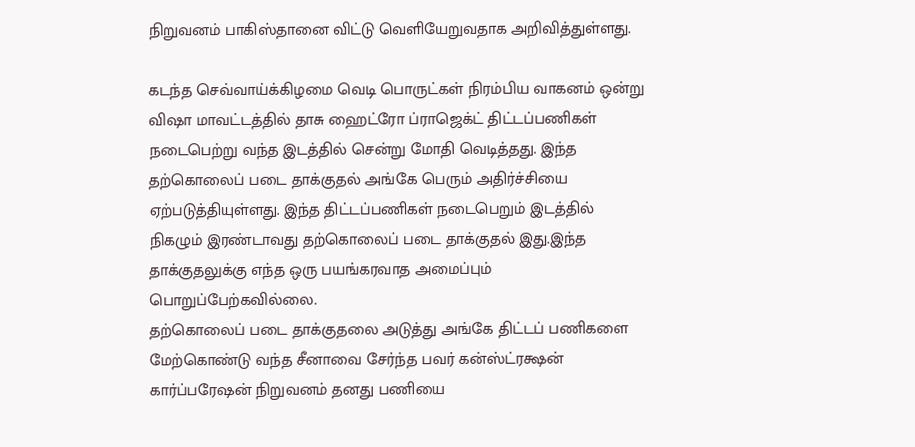நிறுவனம் பாகிஸ்தானை விட்டு வெளியேறுவதாக அறிவித்துள்ளது.

கடந்த செவ்வாய்க்கிழமை வெடி பொருட்கள் நிரம்பிய வாகனம் ஒன்று விஷா மாவட்டத்தில் தாசு ஹைட்ரோ ப்ராஜெக்ட் திட்டப்பணிகள் நடைபெற்று வந்த இடத்தில் சென்று மோதி வெடித்தது. இந்த தற்கொலைப் படை தாக்குதல் அங்கே பெரும் அதிர்ச்சியை ஏற்படுத்தியுள்ளது. இந்த திட்டப்பணிகள் நடைபெறும் இடத்தில் நிகழும் இரண்டாவது தற்கொலைப் படை தாக்குதல் இது.இந்த தாக்குதலுக்கு எந்த ஒரு பயங்கரவாத அமைப்பும் பொறுப்பேற்கவில்லை.
தற்கொலைப் படை தாக்குதலை அடுத்து அங்கே திட்டப் பணிகளை மேற்கொண்டு வந்த சீனாவை சேர்ந்த பவர் கன்ஸ்ட்ரக்ஷன் கார்ப்பரேஷன் நிறுவனம் தனது பணியை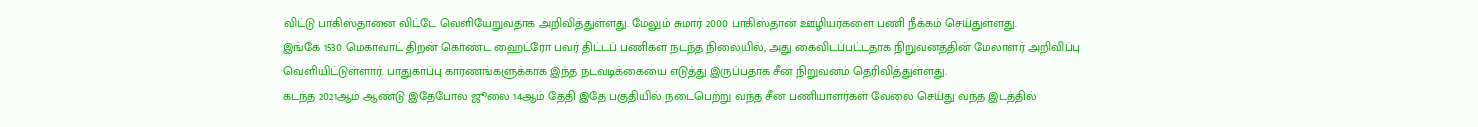விட்டு பாகிஸ்தானை விட்டே வெளியேறுவதாக அறிவித்துள்ளது. மேலும் சுமார் 2000 பாகிஸ்தான் ஊழியர்களை பணி நீக்கம் செய்துள்ளது.
இங்கே 1530 மெகாவாட் திறன் கொண்ட ஹைட்ரோ பவர் திட்டப் பணிகள் நடந்த நிலையில், அது கைவிடப்பட்டதாக நிறுவனத்தின் மேலாளர் அறிவிப்பு வெளியிட்டுள்ளார். பாதுகாப்பு காரணங்களுக்காக இந்த நடவடிக்கையை எடுத்து இருப்பதாக சீன நிறுவனம் தெரிவித்துள்ளது.
கடந்த 2021ஆம் ஆண்டு இதேபோல ஜூலை 14ஆம் தேதி இதே பகுதியில் நடைபெற்று வந்த சீன பணியாளர்கள் வேலை செய்து வந்த இடத்தில்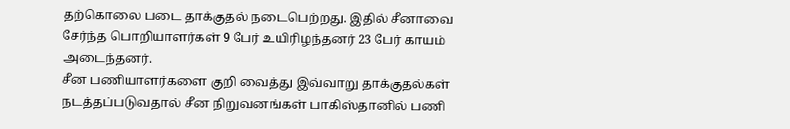தற்கொலை படை தாக்குதல் நடைபெற்றது. இதில் சீனாவை சேர்ந்த பொறியாளர்கள் 9 பேர் உயிரிழந்தனர் 23 பேர் காயம் அடைந்தனர்.
சீன பணியாளர்களை குறி வைத்து இவ்வாறு தாக்குதல்கள் நடத்தப்படுவதால் சீன நிறுவனங்கள் பாகிஸ்தானில் பணி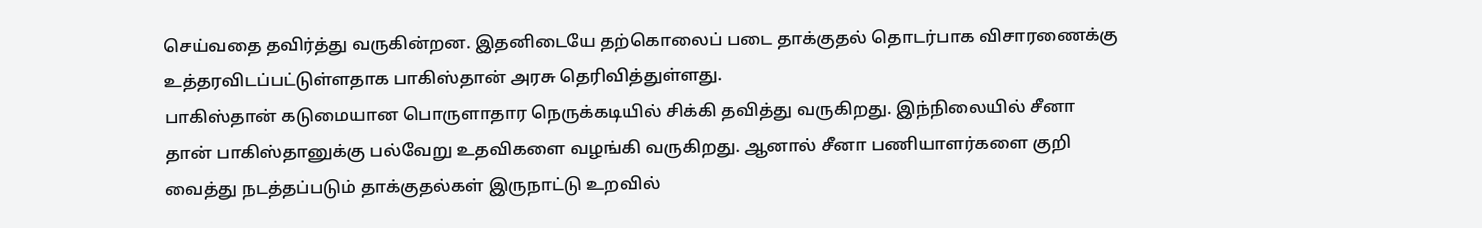செய்வதை தவிர்த்து வருகின்றன. இதனிடையே தற்கொலைப் படை தாக்குதல் தொடர்பாக விசாரணைக்கு உத்தரவிடப்பட்டுள்ளதாக பாகிஸ்தான் அரசு தெரிவித்துள்ளது.
பாகிஸ்தான் கடுமையான பொருளாதார நெருக்கடியில் சிக்கி தவித்து வருகிறது. இந்நிலையில் சீனா தான் பாகிஸ்தானுக்கு பல்வேறு உதவிகளை வழங்கி வருகிறது. ஆனால் சீனா பணியாளர்களை குறி வைத்து நடத்தப்படும் தாக்குதல்கள் இருநாட்டு உறவில்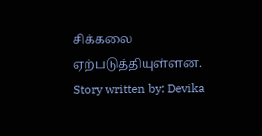சிக்கலை ஏற்படுத்தியுள்ளன.
Story written by: Devika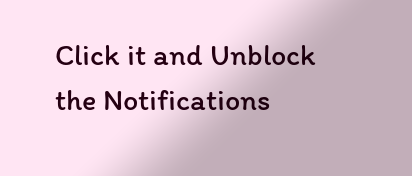Click it and Unblock the Notifications